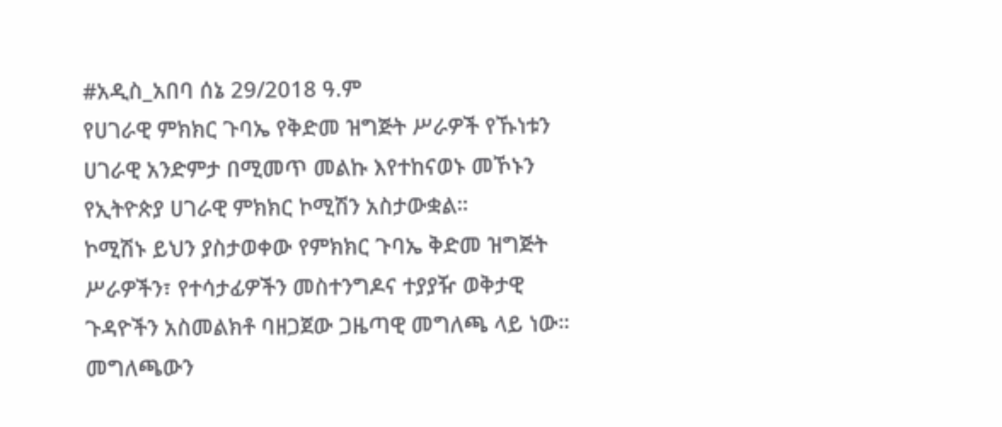#አዲስ_አበባ ሰኔ 29/2018 ዓ.ም
የሀገራዊ ምክክር ጉባኤ የቅድመ ዝግጅት ሥራዎች የኹነቱን ሀገራዊ አንድምታ በሚመጥ መልኩ እየተከናወኑ መኾኑን የኢትዮጵያ ሀገራዊ ምክክር ኮሚሽን አስታውቋል።
ኮሚሽኑ ይህን ያስታወቀው የምክክር ጉባኤ ቅድመ ዝግጅት ሥራዎችን፣ የተሳታፊዎችን መስተንግዶና ተያያዥ ወቅታዊ ጉዳዮችን አስመልክቶ ባዘጋጀው ጋዜጣዊ መግለጫ ላይ ነው።
መግለጫውን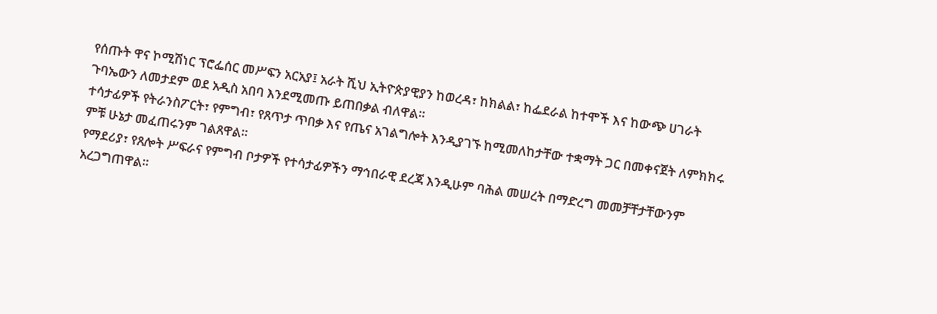የሰጡት ዋና ኮሚሽነር ፕሮፌሰር መሥፍን አርአያ፤ አራት ሺህ ኢትዮጵያዊያን ከወረዳ፣ ከክልል፣ ከፌደራል ከተሞች እና ከውጭ ሀገራት ጉባኤውን ለመታደም ወደ አዲስ አበባ እንደሚመጡ ይጠበቃል ብለዋል።
ተሳታፊዎች የትራንስፖርት፣ የምግብ፣ የጸጥታ ጥበቃ እና የጤና አገልግሎት እንዲያገኙ ከሚመለከታቸው ተቋማት ጋር በመቀናጀት ለምክክሩ ምቹ ሁኔታ መፈጠሩንም ገልጸዋል።
የማደሪያ፣ የጸሎት ሥፍራና የምግብ ቦታዎች የተሳታፊዎችን ማኅበራዊ ደረጃ እንዲሁም ባሕል መሠረት በማድረግ መመቻቸታቸውንም አረጋግጠዋል።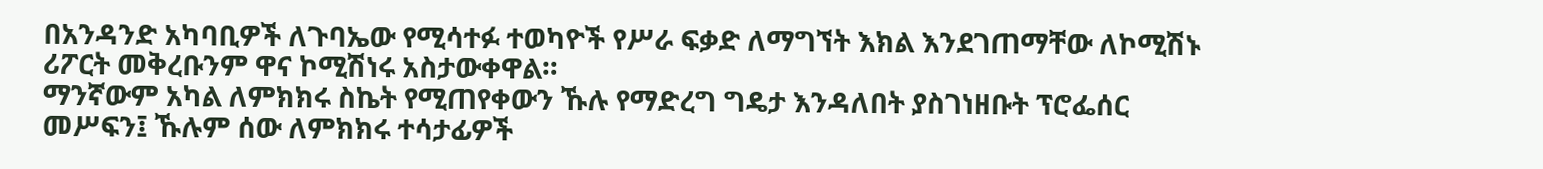በአንዳንድ አካባቢዎች ለጉባኤው የሚሳተፉ ተወካዮች የሥራ ፍቃድ ለማግኘት እክል እንደገጠማቸው ለኮሚሽኑ ሪፖርት መቅረቡንም ዋና ኮሚሽነሩ አስታውቀዋል።
ማንኛውም አካል ለምክክሩ ስኬት የሚጠየቀውን ኹሉ የማድረግ ግዴታ እንዳለበት ያስገነዘቡት ፕሮፌሰር መሥፍን፤ ኹሉም ሰው ለምክክሩ ተሳታፊዎች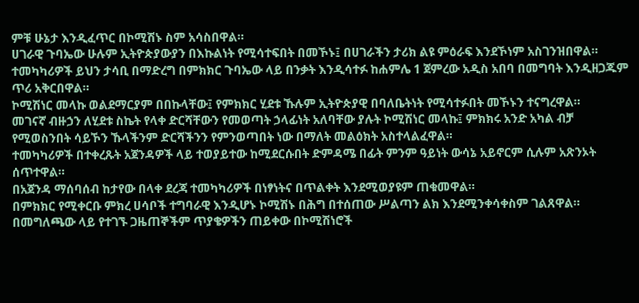ምቹ ሁኔታ እንዲፈጥር በኮሚሽኑ ስም አሳስበዋል።
ሀገራዊ ጉባኤው ሁሉም ኢትዮጵያውያን በእኩልነት የሚሳተፍበት በመኾኑ፤ በሀገራችን ታሪክ ልዩ ምዕራፍ እንደኾነም አስገንዝበዋል።
ተመካካሪዎች ይህን ታሳቢ በማድረግ በምክክር ጉባኤው ላይ በንቃት እንዲሳተፉ ከሐምሌ 1 ጀምረው አዲስ አበባ በመግባት እንዲዘጋጁም ጥሪ አቅርበዋል።
ኮሚሽነር መላኩ ወልደማርያም በበኩላቸው፤ የምክክር ሂደቱ ኹሉም ኢትዮጵያዊ በባለቤትነት የሚሳተፉበት መኾኑን ተናግረዋል።
መገናኛ ብዙኃን ለሂደቱ ስኬት የላቀ ድርሻቸውን የመወጣት ኃላፊነት አለባቸው ያሉት ኮሚሽነር መላኩ፤ ምክክሩ አንድ አካል ብቻ የሚወስንበት ሳይኾን ኹላችንም ድርሻችንን የምንወጣበት ነው በማለት መልዕክት አስተላልፈዋል።
ተመካካሪዎች በተቀረጹት አጀንዳዎች ላይ ተወያይተው ከሚደርሱበት ድምዳሜ በፊት ምንም ዓይነት ውሳኔ አይኖርም ሲሉም አጽንኦት ሰጥተዋል።
በአጀንዳ ማሰባሰብ ከታየው በላቀ ደረጃ ተመካካሪዎች በነፃነትና በጥልቀት እንደሚወያዩም ጠቁመዋል።
በምክክር የሚቀርቡ ምክረ ሀሳቦች ተግባራዊ እንዲሆኑ ኮሚሽኑ በሕግ በተሰጠው ሥልጣን ልክ እንደሚንቀሳቀስም ገልጸዋል።
በመግለጫው ላይ የተገኙ ጋዜጠኞችም ጥያቄዎችን ጠይቀው በኮሚሽነሮች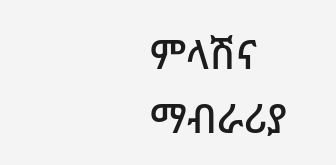ምላሽና ማብራሪያ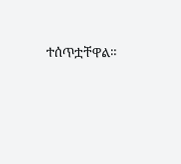ተሰጥቷቸዋል።